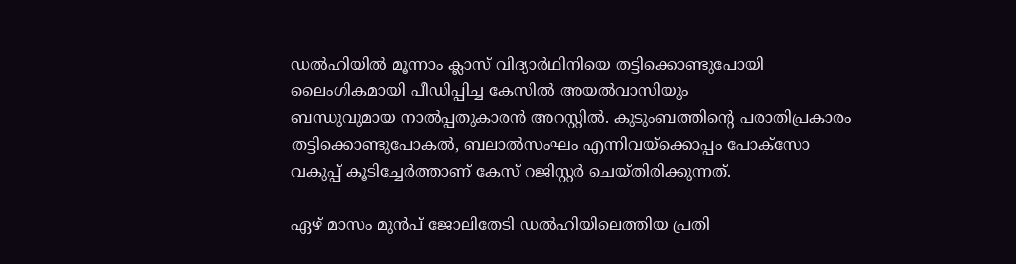ഡൽഹിയില്‍ മൂന്നാം ക്ലാസ് വിദ്യാർഥിനിയെ തട്ടിക്കൊണ്ടുപോയി ലൈംഗികമായി പീഡിപ്പിച്ച കേസില്‍ അയല്‍വാസിയും ബന്ധുവുമായ ‌നാല്‍പ്പതുകാരന്‍ അറസ്റ്റില്‍. കുടുംബത്തിന്റെ പരാതിപ്രകാരം തട്ടിക്കൊണ്ടുപോകല്‍, ബലാല്‍സംഘം എന്നിവയ്ക്കൊപ്പം പോക്സോ വകുപ്പ് കൂടിച്ചേര്‍ത്താണ് കേസ് റജിസ്റ്റര്‍ ചെയ്തിരിക്കുന്നത്.

ഏഴ് മാസം മുന്‍പ് ജോലിതേടി ഡൽഹിയിലെത്തിയ പ്രതി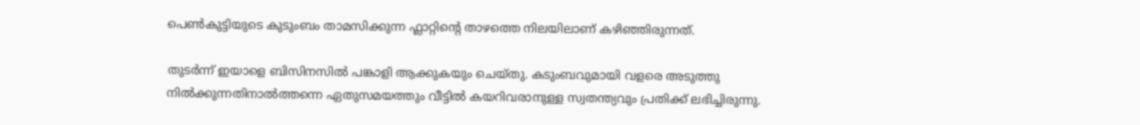പെൺകുട്ടിയുടെ കുടുംബം താമസിക്കുന്ന ഫ്ലാറ്റിന്റെ താഴത്തെ നിലയിലാണ് കഴിഞ്ഞിരുന്നത്.

തുടര്‍ന്ന് ഇയാളെ ബിസിനസില്‍ പങ്കാളി ആക്കുകയും ചെയ്തു. കടുംബവുമായി വളരെ അടുത്തു നില്‍ക്കുന്നതിന‌ാല്‍ത്തന്നെ ഏതുസമയത്തും വീട്ടില്‍ കയറിവരാനുള്ള സ്വതന്ത്യവും പ്രതിക്ക് ലഭിച്ചിരുന്നു.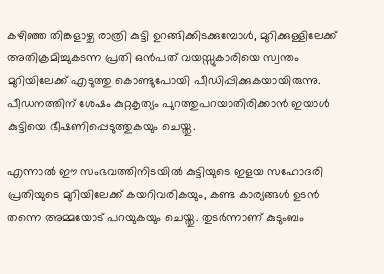കഴിഞ്ഞ തിങ്കളാഴ്ച രാത്രി കുട്ടി ഉറങ്ങിക്കിടക്കുമ്പോൾ, മുറിക്കുള്ളിലേക്ക് അതിക്രമിച്ചുകടന്ന പ്രതി ഒൻപത് വയസ്സുകാരിയെ സ്വന്തം മുറിയിലേക്ക് എടുത്തു കൊണ്ടുപോയി പീഡിപ്പിക്കുകയായിരുന്നു. പീഡനത്തിന് ശേഷം കുറ്റകൃത്യം പുറത്തുപറയാതിരിക്കാൻ ഇയാൾ കുട്ടിയെ ഭീഷണിപ്പെടുത്തുകയും ചെയ്തു.

എന്നാല്‍ ഈ സംഭവത്തിനിടയിൽ കുട്ടിയുടെ ഇളയ സഹോദരി പ്രതിയുടെ മുറിയിലേക്ക് കയറിവരികയും, കണ്ട കാര്യങ്ങൾ ഉടൻ തന്നെ അമ്മയോട് പറയുകയും ചെയ്തു. തുടര്‍ന്നാണ് കുടുംബം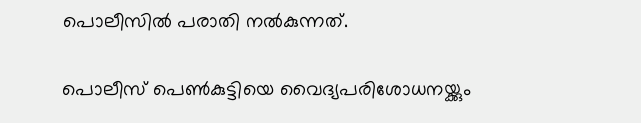പൊലീസില്‍ പരാതി നല്‍കുന്നത്.

പൊലീസ് പെൺകുട്ടിയെ വൈദ്യപരിശോധനയ്ക്കും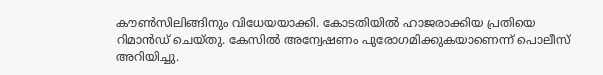കൗൺസിലിങ്ങിനും വിധേയയാക്കി. കോടതിയിൽ ഹാജരാക്കിയ പ്രതിയെ റിമാൻഡ് ചെയ്തു. കേസിൽ അന്വേഷണം പുരോഗമിക്കുകയാണെന്ന് പൊലീസ് അറിയിച്ചു.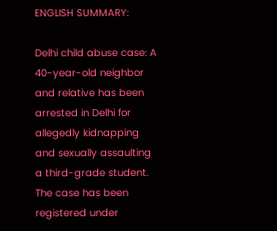ENGLISH SUMMARY:

Delhi child abuse case: A 40-year-old neighbor and relative has been arrested in Delhi for allegedly kidnapping and sexually assaulting a third-grade student. The case has been registered under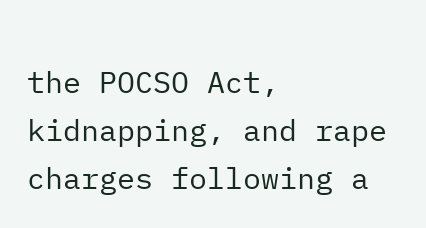the POCSO Act, kidnapping, and rape charges following a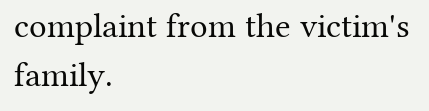complaint from the victim's family.